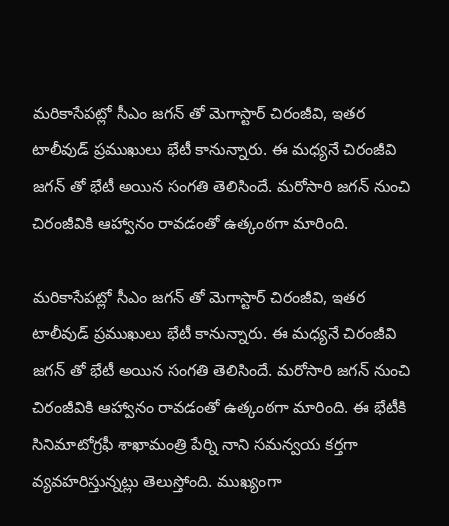మరికాసేపట్లో సీఎం జగన్ తో మెగాస్టార్ చిరంజీవి, ఇతర టాలీవుడ్ ప్రముఖులు భేటీ కానున్నారు. ఈ మధ్యనే చిరంజీవి జగన్ తో భేటీ అయిన సంగతి తెలిసిందే. మరోసారి జగన్ నుంచి చిరంజీవికి ఆహ్వానం రావడంతో ఉత్కంఠగా మారింది.

మరికాసేపట్లో సీఎం జగన్ తో మెగాస్టార్ చిరంజీవి, ఇతర టాలీవుడ్ ప్రముఖులు భేటీ కానున్నారు. ఈ మధ్యనే చిరంజీవి జగన్ తో భేటీ అయిన సంగతి తెలిసిందే. మరోసారి జగన్ నుంచి చిరంజీవికి ఆహ్వానం రావడంతో ఉత్కంఠగా మారింది. ఈ భేటీకి సినిమాటోగ్రఫీ శాఖామంత్రి పేర్ని నాని సమన్వయ కర్తగా వ్యవహరిస్తున్నట్లు తెలుస్తోంది. ముఖ్యంగా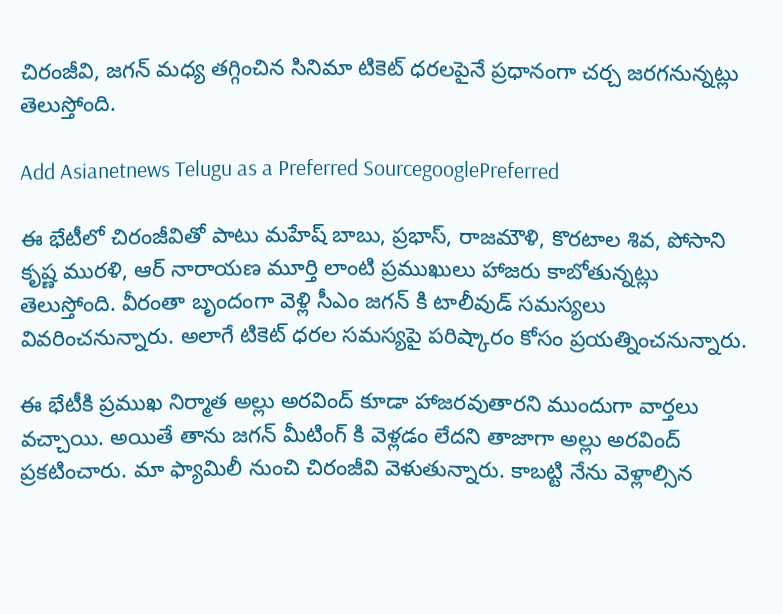చిరంజీవి, జగన్ మధ్య తగ్గించిన సినిమా టికెట్ ధరలపైనే ప్రధానంగా చర్చ జరగనున్నట్లు తెలుస్తోంది.

Add Asianetnews Telugu as a Preferred SourcegooglePreferred

ఈ భేటీలో చిరంజీవితో పాటు మహేష్ బాబు, ప్రభాస్, రాజమౌళి, కొరటాల శివ, పోసాని కృష్ణ మురళి, ఆర్ నారాయణ మూర్తి లాంటి ప్రముఖులు హాజరు కాబోతున్నట్లు తెలుస్తోంది. వీరంతా బృందంగా వెళ్లి సీఎం జగన్ కి టాలీవుడ్ సమస్యలు వివరించనున్నారు. అలాగే టికెట్ ధరల సమస్యపై పరిష్కారం కోసం ప్రయత్నించనున్నారు.

ఈ భేటీకి ప్రముఖ నిర్మాత అల్లు అరవింద్ కూడా హాజరవుతారని ముందుగా వార్తలు వచ్చాయి. అయితే తాను జగన్ మీటింగ్ కి వెళ్లడం లేదని తాజాగా అల్లు అరవింద్ ప్రకటించారు. మా ఫ్యామిలీ నుంచి చిరంజీవి వెళుతున్నారు. కాబట్టి నేను వెళ్లాల్సిన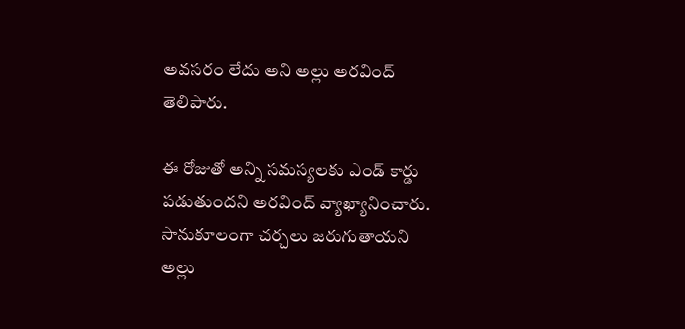అవసరం లేదు అని అల్లు అరవింద్ తెలిపారు.

ఈ రోజుతో అన్ని సమస్యలకు ఎండ్ కార్డు పడుతుందని అరవింద్ వ్యాఖ్యానించారు. సానుకూలంగా చర్చలు జరుగుతాయని అల్లు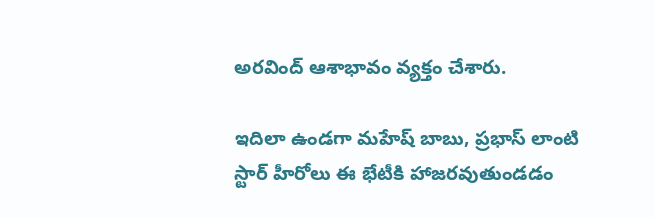అరవింద్ ఆశాభావం వ్యక్తం చేశారు.

ఇదిలా ఉండగా మహేష్ బాబు, ప్రభాస్ లాంటి స్టార్ హీరోలు ఈ భేటీకి హాజరవుతుండడం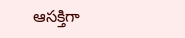ఆసక్తిగా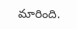మారింది.